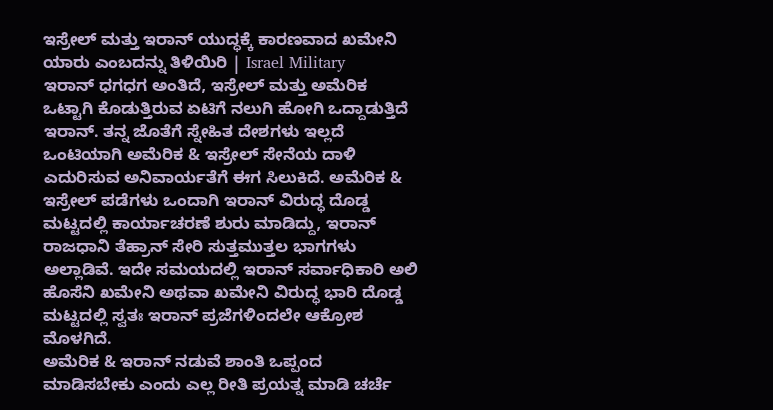ಇಸ್ರೇಲ್ ಮತ್ತು ಇರಾನ್ ಯುದ್ಧಕ್ಕೆ ಕಾರಣವಾದ ಖಮೇನಿ ಯಾರು ಎಂಬದನ್ನು ತಿಳಿಯಿರಿ | Israel Military
ಇರಾನ್ ಧಗಧಗ ಅಂತಿದೆ, ಇಸ್ರೇಲ್ ಮತ್ತು ಅಮೆರಿಕ ಒಟ್ಟಾಗಿ ಕೊಡುತ್ತಿರುವ ಏಟಿಗೆ ನಲುಗಿ ಹೋಗಿ ಒದ್ದಾಡುತ್ತಿದೆ ಇರಾನ್. ತನ್ನ ಜೊತೆಗೆ ಸ್ನೇಹಿತ ದೇಶಗಳು ಇಲ್ಲದೆ ಒಂಟಿಯಾಗಿ ಅಮೆರಿಕ & ಇಸ್ರೇಲ್ ಸೇನೆಯ ದಾಳಿ ಎದುರಿಸುವ ಅನಿವಾರ್ಯತೆಗೆ ಈಗ ಸಿಲುಕಿದೆ. ಅಮೆರಿಕ & ಇಸ್ರೇಲ್ ಪಡೆಗಳು ಒಂದಾಗಿ ಇರಾನ್ ವಿರುದ್ಧ ದೊಡ್ಡ ಮಟ್ಟದಲ್ಲಿ ಕಾರ್ಯಾಚರಣೆ ಶುರು ಮಾಡಿದ್ದು, ಇರಾನ್ ರಾಜಧಾನಿ ತೆಹ್ರಾನ್ ಸೇರಿ ಸುತ್ತಮುತ್ತಲ ಭಾಗಗಳು ಅಲ್ಲಾಡಿವೆ. ಇದೇ ಸಮಯದಲ್ಲಿ ಇರಾನ್ ಸರ್ವಾಧಿಕಾರಿ ಅಲಿ ಹೊಸೆನಿ ಖಮೇನಿ ಅಥವಾ ಖಮೇನಿ ವಿರುದ್ಧ ಭಾರಿ ದೊಡ್ಡ ಮಟ್ಟದಲ್ಲಿ ಸ್ವತಃ ಇರಾನ್ ಪ್ರಜೆಗಳಿಂದಲೇ ಆಕ್ರೋಶ ಮೊಳಗಿದೆ.
ಅಮೆರಿಕ & ಇರಾನ್ ನಡುವೆ ಶಾಂತಿ ಒಪ್ಪಂದ ಮಾಡಿಸಬೇಕು ಎಂದು ಎಲ್ಲ ರೀತಿ ಪ್ರಯತ್ನ ಮಾಡಿ ಚರ್ಚೆ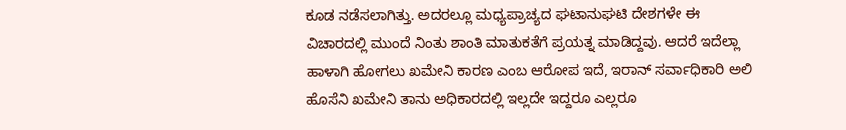ಕೂಡ ನಡೆಸಲಾಗಿತ್ತು. ಅದರಲ್ಲೂ ಮಧ್ಯಪ್ರಾಚ್ಯದ ಘಟಾನುಘಟಿ ದೇಶಗಳೇ ಈ ವಿಚಾರದಲ್ಲಿ ಮುಂದೆ ನಿಂತು ಶಾಂತಿ ಮಾತುಕತೆಗೆ ಪ್ರಯತ್ನ ಮಾಡಿದ್ದವು. ಆದರೆ ಇದೆಲ್ಲಾ ಹಾಳಾಗಿ ಹೋಗಲು ಖಮೇನಿ ಕಾರಣ ಎಂಬ ಆರೋಪ ಇದೆ, ಇರಾನ್ ಸರ್ವಾಧಿಕಾರಿ ಅಲಿ ಹೊಸೆನಿ ಖಮೇನಿ ತಾನು ಅಧಿಕಾರದಲ್ಲಿ ಇಲ್ಲದೇ ಇದ್ದರೂ ಎಲ್ಲರೂ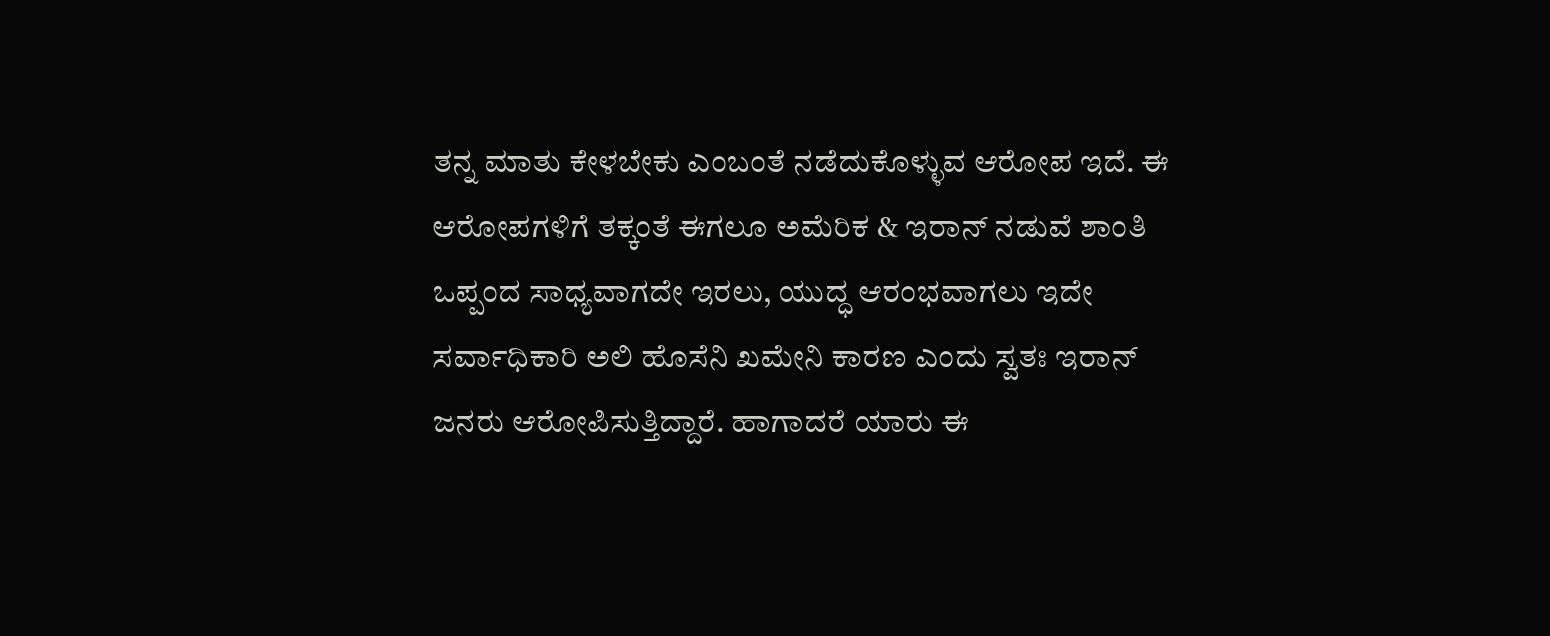ತನ್ನ ಮಾತು ಕೇಳಬೇಕು ಎಂಬಂತೆ ನಡೆದುಕೊಳ್ಳುವ ಆರೋಪ ಇದೆ. ಈ ಆರೋಪಗಳಿಗೆ ತಕ್ಕಂತೆ ಈಗಲೂ ಅಮೆರಿಕ & ಇರಾನ್ ನಡುವೆ ಶಾಂತಿ ಒಪ್ಪಂದ ಸಾಧ್ಯವಾಗದೇ ಇರಲು, ಯುದ್ಧ ಆರಂಭವಾಗಲು ಇದೇ ಸರ್ವಾಧಿಕಾರಿ ಅಲಿ ಹೊಸೆನಿ ಖಮೇನಿ ಕಾರಣ ಎಂದು ಸ್ವತಃ ಇರಾನ್ ಜನರು ಆರೋಪಿಸುತ್ತಿದ್ದಾರೆ. ಹಾಗಾದರೆ ಯಾರು ಈ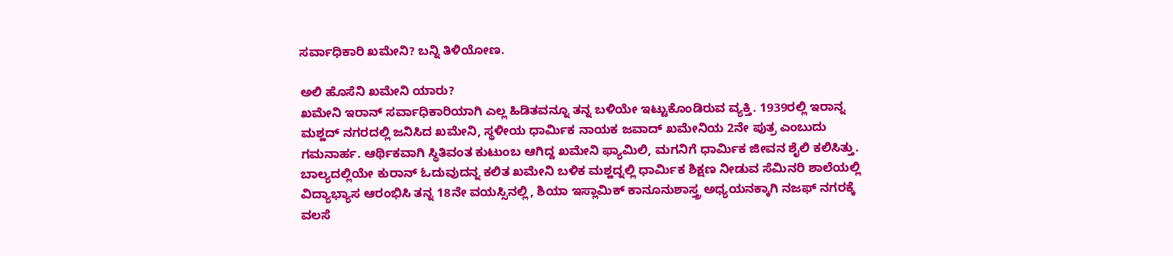ಸರ್ವಾಧಿಕಾರಿ ಖಮೇನಿ? ಬನ್ನಿ ತಿಳಿಯೋಣ.

ಅಲಿ ಹೊಸೆನಿ ಖಮೇನಿ ಯಾರು?
ಖಮೇನಿ ಇರಾನ್ ಸರ್ವಾಧಿಕಾರಿಯಾಗಿ ಎಲ್ಲ ಹಿಡಿತವನ್ನೂ ತನ್ನ ಬಳಿಯೇ ಇಟ್ಟುಕೊಂಡಿರುವ ವ್ಯಕ್ತಿ. 1939ರಲ್ಲಿ ಇರಾನ್ನ ಮಶ್ಹದ್ ನಗರದಲ್ಲಿ ಜನಿಸಿದ ಖಮೇನಿ, ಸ್ಥಳೀಯ ಧಾರ್ಮಿಕ ನಾಯಕ ಜವಾದ್ ಖಮೇನಿಯ 2ನೇ ಪುತ್ರ ಎಂಬುದು ಗಮನಾರ್ಹ. ಆರ್ಥಿಕವಾಗಿ ಸ್ಥಿತಿವಂತ ಕುಟುಂಬ ಆಗಿದ್ದ ಖಮೇನಿ ಫ್ಯಾಮಿಲಿ, ಮಗನಿಗೆ ಧಾರ್ಮಿಕ ಜೀವನ ಶೈಲಿ ಕಲಿಸಿತ್ತು. ಬಾಲ್ಯದಲ್ಲಿಯೇ ಕುರಾನ್ ಓದುವುದನ್ನ ಕಲಿತ ಖಮೇನಿ ಬಳಿಕ ಮಶ್ಹದ್ನಲ್ಲಿ ಧಾರ್ಮಿಕ ಶಿಕ್ಷಣ ನೀಡುವ ಸೆಮಿನರಿ ಶಾಲೆಯಲ್ಲಿ ವಿದ್ಯಾಭ್ಯಾಸ ಆರಂಭಿಸಿ ತನ್ನ 18ನೇ ವಯಸ್ಸಿನಲ್ಲಿ, ಶಿಯಾ ಇಸ್ಲಾಮಿಕ್ ಕಾನೂನುಶಾಸ್ತ್ರ ಅಧ್ಯಯನಕ್ಕಾಗಿ ನಜಫ್ ನಗರಕ್ಕೆ ವಲಸೆ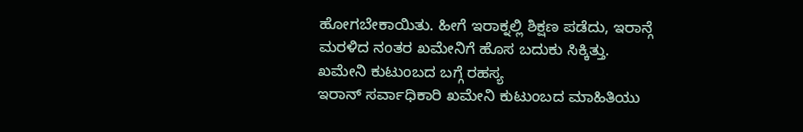ಹೋಗಬೇಕಾಯಿತು. ಹೀಗೆ ಇರಾಕ್ನಲ್ಲಿ ಶಿಕ್ಷಣ ಪಡೆದು, ಇರಾನ್ಗೆ ಮರಳಿದ ನಂತರ ಖಮೇನಿಗೆ ಹೊಸ ಬದುಕು ಸಿಕ್ಕಿತ್ತು.
ಖಮೇನಿ ಕುಟುಂಬದ ಬಗ್ಗೆ ರಹಸ್ಯ
ಇರಾನ್ ಸರ್ವಾಧಿಕಾರಿ ಖಮೇನಿ ಕುಟುಂಬದ ಮಾಹಿತಿಯು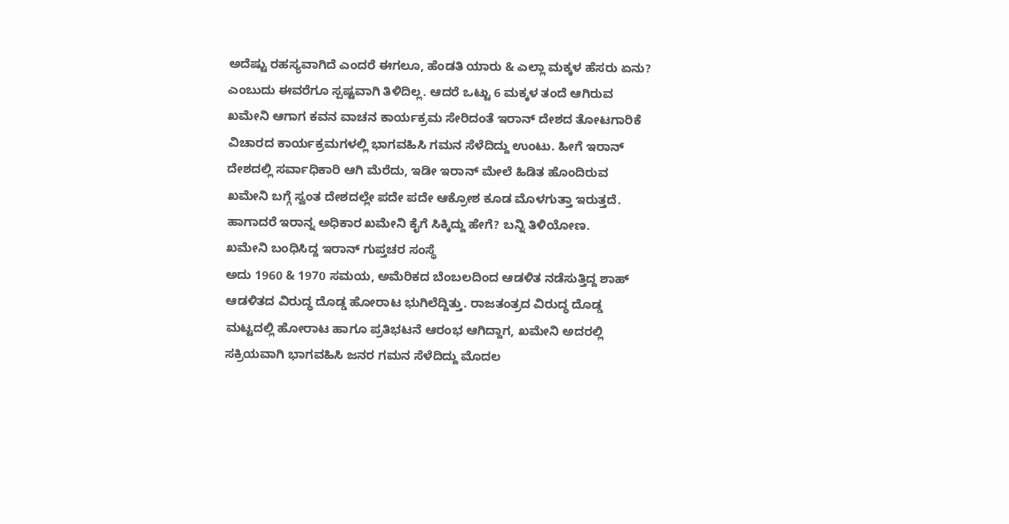ಅದೆಷ್ಟು ರಹಸ್ಯವಾಗಿದೆ ಎಂದರೆ ಈಗಲೂ, ಹೆಂಡತಿ ಯಾರು & ಎಲ್ಲಾ ಮಕ್ಕಳ ಹೆಸರು ಏನು? ಎಂಬುದು ಈವರೆಗೂ ಸ್ಪಷ್ಟವಾಗಿ ತಿಳಿದಿಲ್ಲ. ಆದರೆ ಒಟ್ಟು 6 ಮಕ್ಕಳ ತಂದೆ ಆಗಿರುವ ಖಮೇನಿ ಆಗಾಗ ಕವನ ವಾಚನ ಕಾರ್ಯಕ್ರಮ ಸೇರಿದಂತೆ ಇರಾನ್ ದೇಶದ ತೋಟಗಾರಿಕೆ ವಿಚಾರದ ಕಾರ್ಯಕ್ರಮಗಳಲ್ಲಿ ಭಾಗವಹಿಸಿ ಗಮನ ಸೆಳೆದಿದ್ದು ಉಂಟು. ಹೀಗೆ ಇರಾನ್ ದೇಶದಲ್ಲಿ ಸರ್ವಾಧಿಕಾರಿ ಆಗಿ ಮೆರೆದು, ಇಡೀ ಇರಾನ್ ಮೇಲೆ ಹಿಡಿತ ಹೊಂದಿರುವ ಖಮೇನಿ ಬಗ್ಗೆ ಸ್ವಂತ ದೇಶದಲ್ಲೇ ಪದೇ ಪದೇ ಆಕ್ರೋಶ ಕೂಡ ಮೊಳಗುತ್ತಾ ಇರುತ್ತದೆ. ಹಾಗಾದರೆ ಇರಾನ್ನ ಅಧಿಕಾರ ಖಮೇನಿ ಕೈಗೆ ಸಿಕ್ಕಿದ್ದು ಹೇಗೆ? ಬನ್ನಿ ತಿಳಿಯೋಣ.
ಖಮೇನಿ ಬಂಧಿಸಿದ್ದ ಇರಾನ್ ಗುಪ್ತಚರ ಸಂಸ್ಥೆ
ಅದು 1960 & 1970 ಸಮಯ, ಅಮೆರಿಕದ ಬೆಂಬಲದಿಂದ ಆಡಳಿತ ನಡೆಸುತ್ತಿದ್ದ ಶಾಹ್ ಆಡಳಿತದ ವಿರುದ್ಧ ದೊಡ್ಡ ಹೋರಾಟ ಭುಗಿಲೆದ್ದಿತ್ತು. ರಾಜತಂತ್ರದ ವಿರುದ್ಧ ದೊಡ್ಡ ಮಟ್ಟದಲ್ಲಿ ಹೋರಾಟ ಹಾಗೂ ಪ್ರತಿಭಟನೆ ಆರಂಭ ಆಗಿದ್ದಾಗ, ಖಮೇನಿ ಅದರಲ್ಲಿ ಸಕ್ರಿಯವಾಗಿ ಭಾಗವಹಿಸಿ ಜನರ ಗಮನ ಸೆಳೆದಿದ್ದು ಮೊದಲ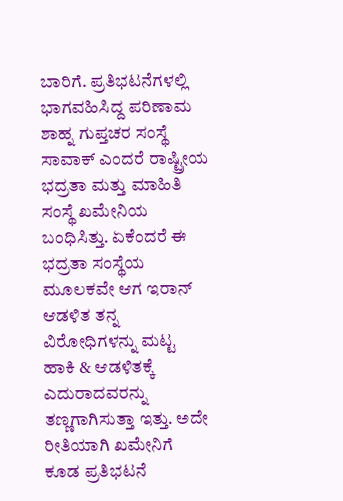ಬಾರಿಗೆ. ಪ್ರತಿಭಟನೆಗಳಲ್ಲಿ ಭಾಗವಹಿಸಿದ್ದ ಪರಿಣಾಮ ಶಾಹ್ನ ಗುಪ್ತಚರ ಸಂಸ್ಥೆ ಸಾವಾಕ್ ಎಂದರೆ ರಾಷ್ಟ್ರೀಯ ಭದ್ರತಾ ಮತ್ತು ಮಾಹಿತಿ ಸಂಸ್ಥೆ ಖಮೇನಿಯ ಬಂಧಿಸಿತ್ತು. ಏಕೆಂದರೆ ಈ ಭದ್ರತಾ ಸಂಸ್ಥೆಯ ಮೂಲಕವೇ ಆಗ ಇರಾನ್ ಆಡಳಿತ ತನ್ನ ವಿರೋಧಿಗಳನ್ನು ಮಟ್ಟ ಹಾಕಿ & ಆಡಳಿತಕ್ಕೆ ಎದುರಾದವರನ್ನು ತಣ್ಣಗಾಗಿಸುತ್ತಾ ಇತ್ತು. ಅದೇ ರೀತಿಯಾಗಿ ಖಮೇನಿಗೆ ಕೂಡ ಪ್ರತಿಭಟನೆ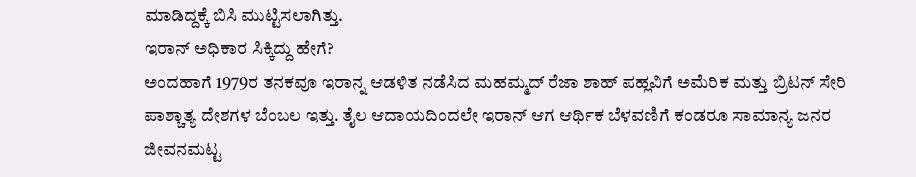ಮಾಡಿದ್ದಕ್ಕೆ ಬಿಸಿ ಮುಟ್ಟಿಸಲಾಗಿತ್ತು.
ಇರಾನ್ ಅಧಿಕಾರ ಸಿಕ್ಕಿದ್ದು ಹೇಗೆ?
ಅಂದಹಾಗೆ 1979ರ ತನಕವೂ ಇರಾನ್ನ ಆಡಳಿತ ನಡೆಸಿದ ಮಹಮ್ಮದ್ ರೆಜಾ ಶಾಹ್ ಪಹ್ಲವಿಗೆ ಅಮೆರಿಕ ಮತ್ತು ಬ್ರಿಟನ್ ಸೇರಿ ಪಾಶ್ಚಾತ್ಯ ದೇಶಗಳ ಬೆಂಬಲ ಇತ್ತು. ತೈಲ ಆದಾಯದಿಂದಲೇ ಇರಾನ್ ಆಗ ಆರ್ಥಿಕ ಬೆಳವಣಿಗೆ ಕಂಡರೂ ಸಾಮಾನ್ಯ ಜನರ ಜೀವನಮಟ್ಟ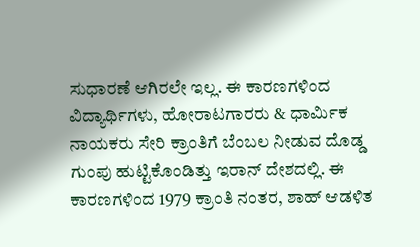ಸುಧಾರಣೆ ಆಗಿರಲೇ ಇಲ್ಲ. ಈ ಕಾರಣಗಳಿಂದ ವಿದ್ಯಾರ್ಥಿಗಳು, ಹೋರಾಟಗಾರರು & ಧಾರ್ಮಿಕ ನಾಯಕರು ಸೇರಿ ಕ್ರಾಂತಿಗೆ ಬೆಂಬಲ ನೀಡುವ ದೊಡ್ಡ ಗುಂಪು ಹುಟ್ಟಿಕೊಂಡಿತ್ತು ಇರಾನ್ ದೇಶದಲ್ಲಿ. ಈ ಕಾರಣಗಳಿಂದ 1979 ಕ್ರಾಂತಿ ನಂತರ, ಶಾಹ್ ಆಡಳಿತ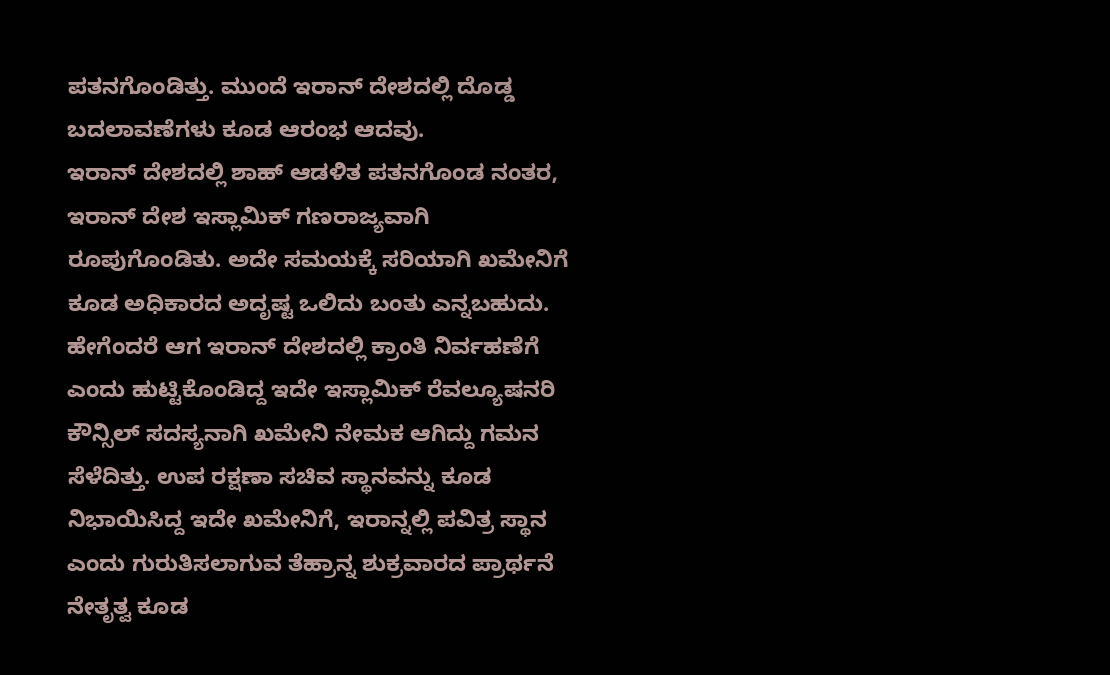ಪತನಗೊಂಡಿತ್ತು. ಮುಂದೆ ಇರಾನ್ ದೇಶದಲ್ಲಿ ದೊಡ್ಡ ಬದಲಾವಣೆಗಳು ಕೂಡ ಆರಂಭ ಆದವು.
ಇರಾನ್ ದೇಶದಲ್ಲಿ ಶಾಹ್ ಆಡಳಿತ ಪತನಗೊಂಡ ನಂತರ, ಇರಾನ್ ದೇಶ ಇಸ್ಲಾಮಿಕ್ ಗಣರಾಜ್ಯವಾಗಿ ರೂಪುಗೊಂಡಿತು. ಅದೇ ಸಮಯಕ್ಕೆ ಸರಿಯಾಗಿ ಖಮೇನಿಗೆ ಕೂಡ ಅಧಿಕಾರದ ಅದೃಷ್ಟ ಒಲಿದು ಬಂತು ಎನ್ನಬಹುದು. ಹೇಗೆಂದರೆ ಆಗ ಇರಾನ್ ದೇಶದಲ್ಲಿ ಕ್ರಾಂತಿ ನಿರ್ವಹಣೆಗೆ ಎಂದು ಹುಟ್ಟಿಕೊಂಡಿದ್ದ ಇದೇ ಇಸ್ಲಾಮಿಕ್ ರೆವಲ್ಯೂಷನರಿ ಕೌನ್ಸಿಲ್ ಸದಸ್ಯನಾಗಿ ಖಮೇನಿ ನೇಮಕ ಆಗಿದ್ದು ಗಮನ ಸೆಳೆದಿತ್ತು. ಉಪ ರಕ್ಷಣಾ ಸಚಿವ ಸ್ಥಾನವನ್ನು ಕೂಡ ನಿಭಾಯಿಸಿದ್ದ ಇದೇ ಖಮೇನಿಗೆ, ಇರಾನ್ನಲ್ಲಿ ಪವಿತ್ರ ಸ್ಥಾನ ಎಂದು ಗುರುತಿಸಲಾಗುವ ತೆಹ್ರಾನ್ನ ಶುಕ್ರವಾರದ ಪ್ರಾರ್ಥನೆ ನೇತೃತ್ವ ಕೂಡ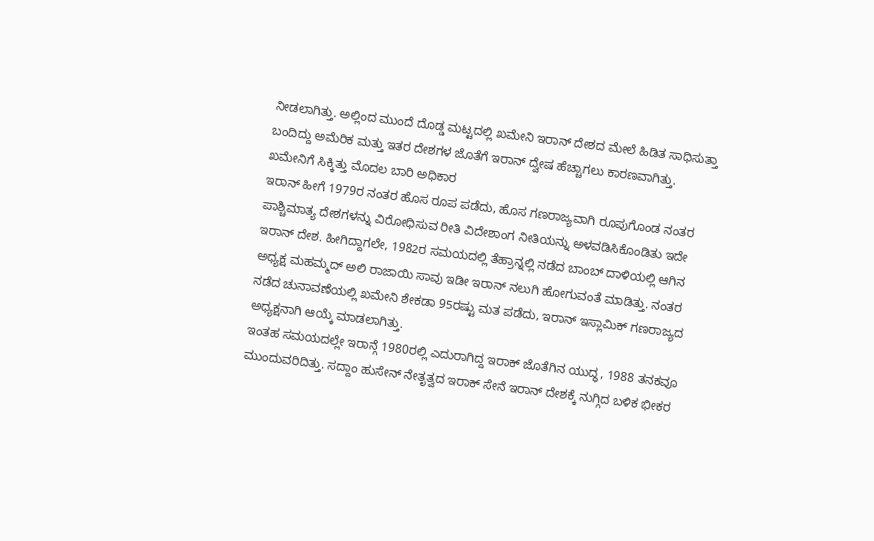ನೀಡಲಾಗಿತ್ತು. ಅಲ್ಲಿಂದ ಮುಂದೆ ದೊಡ್ಡ ಮಟ್ಟದಲ್ಲಿ ಖಮೇನಿ ಇರಾನ್ ದೇಶದ ಮೇಲೆ ಹಿಡಿತ ಸಾಧಿಸುತ್ತಾ ಬಂದಿದ್ದು ಅಮೆರಿಕ ಮತ್ತು ಇತರ ದೇಶಗಳ ಜೊತೆಗೆ ಇರಾನ್ ದ್ವೇಷ ಹೆಚ್ಚಾಗಲು ಕಾರಣವಾಗಿತ್ತು.
ಖಮೇನಿಗೆ ಸಿಕ್ಕಿತ್ತು ಮೊದಲ ಬಾರಿ ಅಧಿಕಾರ
ಇರಾನ್ ಹೀಗೆ 1979ರ ನಂತರ ಹೊಸ ರೂಪ ಪಡೆದು, ಹೊಸ ಗಣರಾಜ್ಯವಾಗಿ ರೂಪುಗೊಂಡ ನಂತರ ಪಾಶ್ಚಿಮಾತ್ಯ ದೇಶಗಳನ್ನು ವಿರೋಧಿಸುವ ರೀತಿ ವಿದೇಶಾಂಗ ನೀತಿಯನ್ನು ಅಳವಡಿಸಿಕೊಂಡಿತು ಇದೇ ಇರಾನ್ ದೇಶ. ಹೀಗಿದ್ದಾಗಲೇ, 1982ರ ಸಮಯದಲ್ಲಿ ತೆಹ್ರಾನ್ನಲ್ಲಿ ನಡೆದ ಬಾಂಬ್ ದಾಳಿಯಲ್ಲಿ ಆಗಿನ ಅಧ್ಯಕ್ಷ ಮಹಮ್ಮದ್ ಅಲಿ ರಾಜಾಯಿ ಸಾವು ಇಡೀ ಇರಾನ್ ನಲುಗಿ ಹೋಗುವಂತೆ ಮಾಡಿತ್ತು. ನಂತರ ನಡೆದ ಚುನಾವಣೆಯಲ್ಲಿ ಖಮೇನಿ ಶೇಕಡಾ 95ರಷ್ಟು ಮತ ಪಡೆದು, ಇರಾನ್ ಇಸ್ಲಾಮಿಕ್ ಗಣರಾಜ್ಯದ ಅಧ್ಯಕ್ಷನಾಗಿ ಆಯ್ಕೆ ಮಾಡಲಾಗಿತ್ತು.
ಇಂತಹ ಸಮಯದಲ್ಲೇ ಇರಾನ್ಗೆ 1980ರಲ್ಲಿ ಎದುರಾಗಿದ್ದ ಇರಾಕ್ ಜೊತೆಗಿನ ಯುದ್ಧ, 1988 ತನಕವೂ ಮುಂದುವರಿದಿತ್ತು. ಸದ್ದಾಂ ಹುಸೇನ್ ನೇತೃತ್ವದ ಇರಾಕ್ ಸೇನೆ ಇರಾನ್ ದೇಶಕ್ಕೆ ನುಗ್ಗಿದ ಬಳಿಕ ಭೀಕರ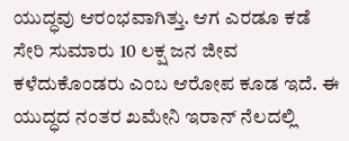ಯುದ್ಧವು ಆರಂಭವಾಗಿತ್ತು. ಆಗ ಎರಡೂ ಕಡೆ ಸೇರಿ ಸುಮಾರು 10 ಲಕ್ಷ ಜನ ಜೀವ ಕಳೆದುಕೊಂಡರು ಎಂಬ ಆರೋಪ ಕೂಡ ಇದೆ. ಈ ಯುದ್ಧದ ನಂತರ ಖಮೇನಿ ಇರಾನ್ ನೆಲದಲ್ಲಿ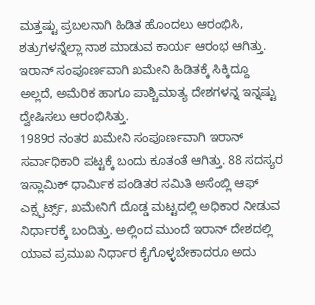ಮತ್ತಷ್ಟು ಪ್ರಬಲನಾಗಿ ಹಿಡಿತ ಹೊಂದಲು ಆರಂಭಿಸಿ, ಶತ್ರುಗಳನ್ನೆಲ್ಲಾ ನಾಶ ಮಾಡುವ ಕಾರ್ಯ ಆರಂಭ ಆಗಿತ್ತು. ಇರಾನ್ ಸಂಪೂರ್ಣವಾಗಿ ಖಮೇನಿ ಹಿಡಿತಕ್ಕೆ ಸಿಕ್ಕಿದ್ದೂ ಅಲ್ಲದೆ, ಅಮೆರಿಕ ಹಾಗೂ ಪಾಶ್ಚಿಮಾತ್ಯ ದೇಶಗಳನ್ನ ಇನ್ನಷ್ಟು ದ್ವೇಷಿಸಲು ಆರಂಭಿಸಿತ್ತು.
1989ರ ನಂತರ ಖಮೇನಿ ಸಂಪೂರ್ಣವಾಗಿ ಇರಾನ್ ಸರ್ವಾಧಿಕಾರಿ ಪಟ್ಟಕ್ಕೆ ಬಂದು ಕೂತಂತೆ ಆಗಿತ್ತು. 88 ಸದಸ್ಯರ ಇಸ್ಲಾಮಿಕ್ ಧಾರ್ಮಿಕ ಪಂಡಿತರ ಸಮಿತಿ ಅಸೆಂಬ್ಲಿ ಆಫ್ ಎಕ್ಸ್ಪರ್ಟ್ಸ್, ಖಮೇನಿಗೆ ದೊಡ್ಡ ಮಟ್ಟದಲ್ಲಿ ಅಧಿಕಾರ ನೀಡುವ ನಿರ್ಧಾರಕ್ಕೆ ಬಂದಿತ್ತು. ಅಲ್ಲಿಂದ ಮುಂದೆ ಇರಾನ್ ದೇಶದಲ್ಲಿ ಯಾವ ಪ್ರಮುಖ ನಿರ್ಧಾರ ಕೈಗೊಳ್ಳಬೇಕಾದರೂ ಅದು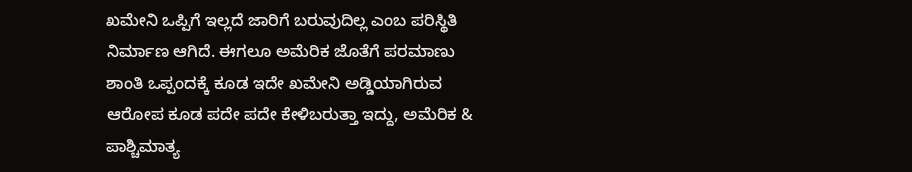ಖಮೇನಿ ಒಪ್ಪಿಗೆ ಇಲ್ಲದೆ ಜಾರಿಗೆ ಬರುವುದಿಲ್ಲ ಎಂಬ ಪರಿಸ್ಥಿತಿ ನಿರ್ಮಾಣ ಆಗಿದೆ. ಈಗಲೂ ಅಮೆರಿಕ ಜೊತೆಗೆ ಪರಮಾಣು ಶಾಂತಿ ಒಪ್ಪಂದಕ್ಕೆ ಕೂಡ ಇದೇ ಖಮೇನಿ ಅಡ್ಡಿಯಾಗಿರುವ ಆರೋಪ ಕೂಡ ಪದೇ ಪದೇ ಕೇಳಿಬರುತ್ತಾ ಇದ್ದು, ಅಮೆರಿಕ & ಪಾಶ್ಚಿಮಾತ್ಯ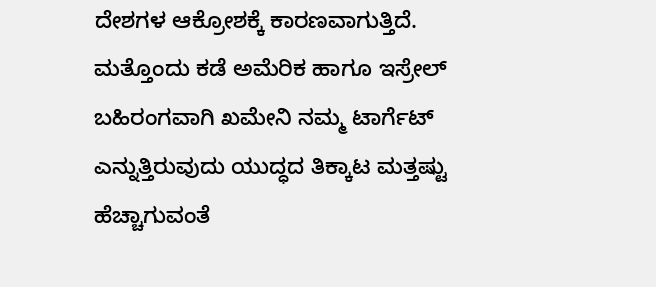ದೇಶಗಳ ಆಕ್ರೋಶಕ್ಕೆ ಕಾರಣವಾಗುತ್ತಿದೆ. ಮತ್ತೊಂದು ಕಡೆ ಅಮೆರಿಕ ಹಾಗೂ ಇಸ್ರೇಲ್ ಬಹಿರಂಗವಾಗಿ ಖಮೇನಿ ನಮ್ಮ ಟಾರ್ಗೆಟ್ ಎನ್ನುತ್ತಿರುವುದು ಯುದ್ಧದ ತಿಕ್ಕಾಟ ಮತ್ತಷ್ಟು ಹೆಚ್ಚಾಗುವಂತೆ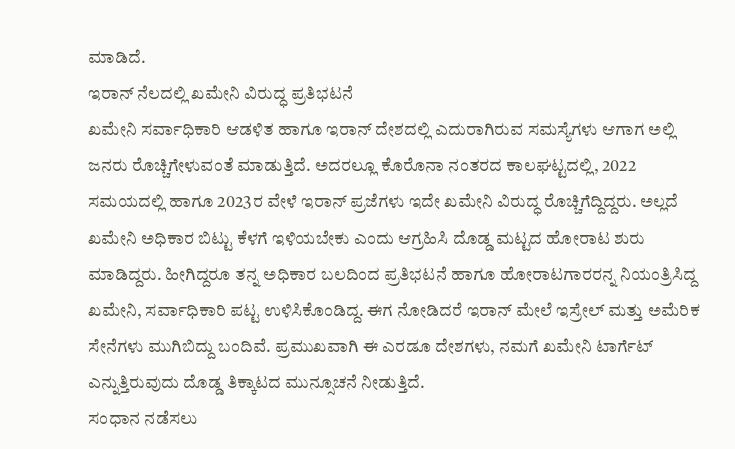ಮಾಡಿದೆ.
ಇರಾನ್ ನೆಲದಲ್ಲಿ ಖಮೇನಿ ವಿರುದ್ಧ ಪ್ರತಿಭಟನೆ
ಖಮೇನಿ ಸರ್ವಾಧಿಕಾರಿ ಆಡಳಿತ ಹಾಗೂ ಇರಾನ್ ದೇಶದಲ್ಲಿ ಎದುರಾಗಿರುವ ಸಮಸ್ಯೆಗಳು ಆಗಾಗ ಅಲ್ಲಿ ಜನರು ರೊಚ್ಚಿಗೇಳುವಂತೆ ಮಾಡುತ್ತಿದೆ. ಅದರಲ್ಲೂ ಕೊರೊನಾ ನಂತರದ ಕಾಲಘಟ್ಟದಲ್ಲಿ, 2022 ಸಮಯದಲ್ಲಿ ಹಾಗೂ 2023ರ ವೇಳೆ ಇರಾನ್ ಪ್ರಜೆಗಳು ಇದೇ ಖಮೇನಿ ವಿರುದ್ಧ ರೊಚ್ಚಿಗೆದ್ದಿದ್ದರು. ಅಲ್ಲದೆ ಖಮೇನಿ ಅಧಿಕಾರ ಬಿಟ್ಟು ಕೆಳಗೆ ಇಳಿಯಬೇಕು ಎಂದು ಆಗ್ರಹಿಸಿ ದೊಡ್ಡ ಮಟ್ಟದ ಹೋರಾಟ ಶುರು ಮಾಡಿದ್ದರು. ಹೀಗಿದ್ದರೂ ತನ್ನ ಅಧಿಕಾರ ಬಲದಿಂದ ಪ್ರತಿಭಟನೆ ಹಾಗೂ ಹೋರಾಟಗಾರರನ್ನ ನಿಯಂತ್ರಿಸಿದ್ದ ಖಮೇನಿ, ಸರ್ವಾಧಿಕಾರಿ ಪಟ್ಟ ಉಳಿಸಿಕೊಂಡಿದ್ದ. ಈಗ ನೋಡಿದರೆ ಇರಾನ್ ಮೇಲೆ ಇಸ್ರೇಲ್ ಮತ್ತು ಅಮೆರಿಕ ಸೇನೆಗಳು ಮುಗಿಬಿದ್ದು ಬಂದಿವೆ. ಪ್ರಮುಖವಾಗಿ ಈ ಎರಡೂ ದೇಶಗಳು, ನಮಗೆ ಖಮೇನಿ ಟಾರ್ಗೆಟ್ ಎನ್ನುತ್ತಿರುವುದು ದೊಡ್ಡ ತಿಕ್ಕಾಟದ ಮುನ್ಸೂಚನೆ ನೀಡುತ್ತಿದೆ.
ಸಂಧಾನ ನಡೆಸಲು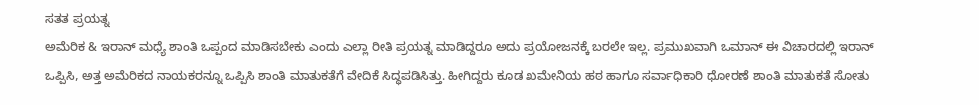ಸತತ ಪ್ರಯತ್ನ
ಅಮೆರಿಕ & ಇರಾನ್ ಮಧ್ಯೆ ಶಾಂತಿ ಒಪ್ಪಂದ ಮಾಡಿಸಬೇಕು ಎಂದು ಎಲ್ಲಾ ರೀತಿ ಪ್ರಯತ್ನ ಮಾಡಿದ್ದರೂ ಅದು ಪ್ರಯೋಜನಕ್ಕೆ ಬರಲೇ ಇಲ್ಲ. ಪ್ರಮುಖವಾಗಿ ಒಮಾನ್ ಈ ವಿಚಾರದಲ್ಲಿ ಇರಾನ್ ಒಪ್ಪಿಸಿ, ಅತ್ತ ಅಮೆರಿಕದ ನಾಯಕರನ್ನೂ ಒಪ್ಪಿಸಿ ಶಾಂತಿ ಮಾತುಕತೆಗೆ ವೇದಿಕೆ ಸಿದ್ಧಪಡಿಸಿತ್ತು. ಹೀಗಿದ್ದರು ಕೂಡ ಖಮೇನಿಯ ಹಠ ಹಾಗೂ ಸರ್ವಾಧಿಕಾರಿ ಧೋರಣೆ ಶಾಂತಿ ಮಾತುಕತೆ ಸೋತು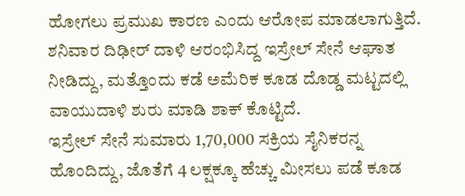ಹೋಗಲು ಪ್ರಮುಖ ಕಾರಣ ಎಂದು ಆರೋಪ ಮಾಡಲಾಗುತ್ತಿದೆ. ಶನಿವಾರ ದಿಢೀರ್ ದಾಳಿ ಆರಂಭಿಸಿದ್ದ ಇಸ್ರೇಲ್ ಸೇನೆ ಆಘಾತ ನೀಡಿದ್ದು, ಮತ್ತೊಂದು ಕಡೆ ಅಮೆರಿಕ ಕೂಡ ದೊಡ್ಡ ಮಟ್ಟದಲ್ಲಿ ವಾಯುದಾಳಿ ಶುರು ಮಾಡಿ ಶಾಕ್ ಕೊಟ್ಟಿದೆ.
ಇಸ್ರೇಲ್ ಸೇನೆ ಸುಮಾರು 1,70,000 ಸಕ್ರಿಯ ಸೈನಿಕರನ್ನ ಹೊಂದಿದ್ದು, ಜೊತೆಗೆ 4 ಲಕ್ಷಕ್ಕೂ ಹೆಚ್ಚು ಮೀಸಲು ಪಡೆ ಕೂಡ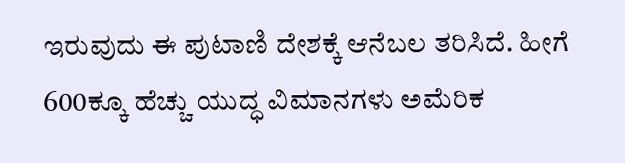ಇರುವುದು ಈ ಪುಟಾಣಿ ದೇಶಕ್ಕೆ ಆನೆಬಲ ತರಿಸಿದೆ. ಹೀಗೆ 600ಕ್ಕೂ ಹೆಚ್ಚು ಯುದ್ಧ ವಿಮಾನಗಳು ಅಮೆರಿಕ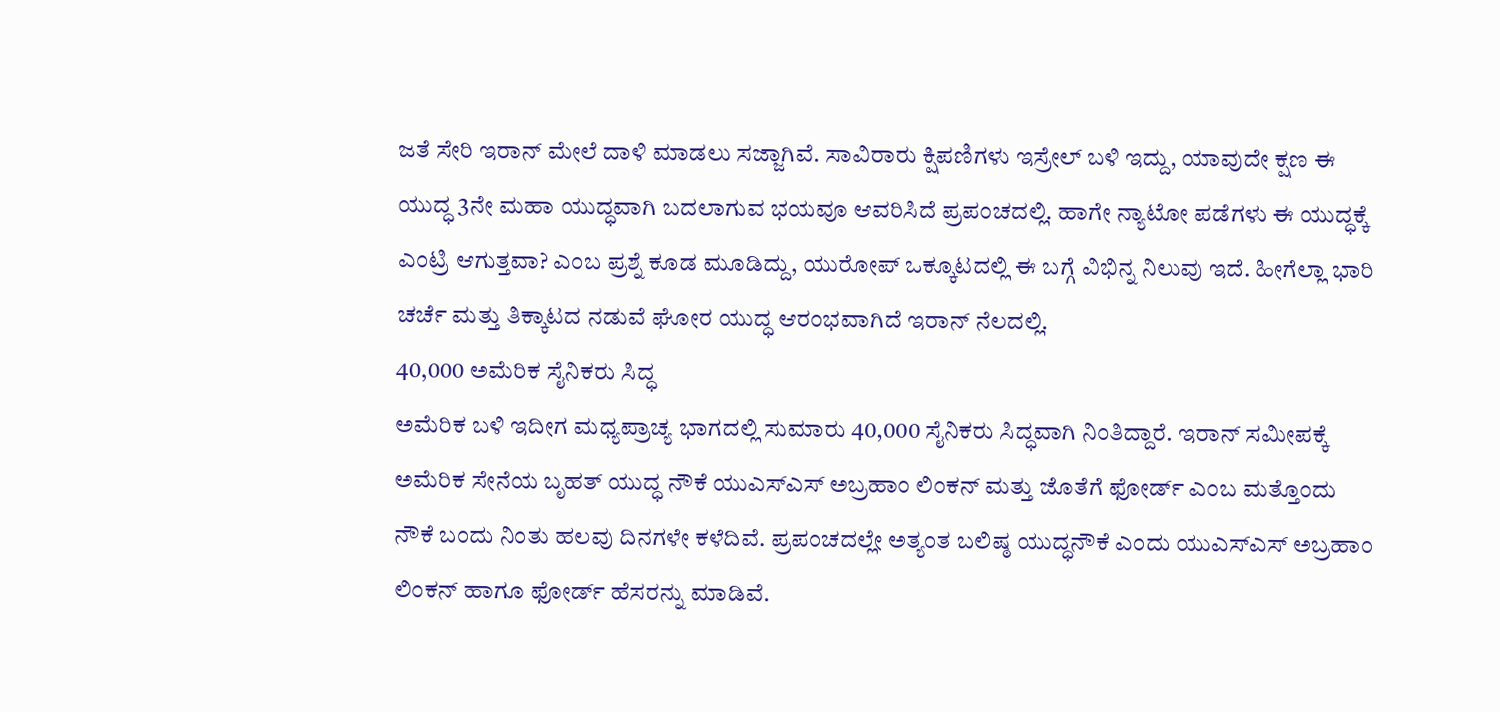ಜತೆ ಸೇರಿ ಇರಾನ್ ಮೇಲೆ ದಾಳಿ ಮಾಡಲು ಸಜ್ಜಾಗಿವೆ. ಸಾವಿರಾರು ಕ್ಷಿಪಣಿಗಳು ಇಸ್ರೇಲ್ ಬಳಿ ಇದ್ದು, ಯಾವುದೇ ಕ್ಷಣ ಈ ಯುದ್ಧ 3ನೇ ಮಹಾ ಯುದ್ಧವಾಗಿ ಬದಲಾಗುವ ಭಯವೂ ಆವರಿಸಿದೆ ಪ್ರಪಂಚದಲ್ಲಿ. ಹಾಗೇ ನ್ಯಾಟೋ ಪಡೆಗಳು ಈ ಯುದ್ಧಕ್ಕೆ ಎಂಟ್ರಿ ಆಗುತ್ತವಾ? ಎಂಬ ಪ್ರಶ್ನೆ ಕೂಡ ಮೂಡಿದ್ದು, ಯುರೋಪ್ ಒಕ್ಕೂಟದಲ್ಲಿ ಈ ಬಗ್ಗೆ ವಿಭಿನ್ನ ನಿಲುವು ಇದೆ. ಹೀಗೆಲ್ಲಾ ಭಾರಿ ಚರ್ಚೆ ಮತ್ತು ತಿಕ್ಕಾಟದ ನಡುವೆ ಘೋರ ಯುದ್ಧ ಆರಂಭವಾಗಿದೆ ಇರಾನ್ ನೆಲದಲ್ಲಿ.
40,000 ಅಮೆರಿಕ ಸೈನಿಕರು ಸಿದ್ಧ
ಅಮೆರಿಕ ಬಳಿ ಇದೀಗ ಮಧ್ಯಪ್ರಾಚ್ಯ ಭಾಗದಲ್ಲಿ ಸುಮಾರು 40,000 ಸೈನಿಕರು ಸಿದ್ಧವಾಗಿ ನಿಂತಿದ್ದಾರೆ. ಇರಾನ್ ಸಮೀಪಕ್ಕೆ ಅಮೆರಿಕ ಸೇನೆಯ ಬೃಹತ್ ಯುದ್ಧ ನೌಕೆ ಯುಎಸ್ಎಸ್ ಅಬ್ರಹಾಂ ಲಿಂಕನ್ ಮತ್ತು ಜೊತೆಗೆ ಫೋರ್ಡ್ ಎಂಬ ಮತ್ತೊಂದು ನೌಕೆ ಬಂದು ನಿಂತು ಹಲವು ದಿನಗಳೇ ಕಳೆದಿವೆ. ಪ್ರಪಂಚದಲ್ಲೇ ಅತ್ಯಂತ ಬಲಿಷ್ಠ ಯುದ್ಧನೌಕೆ ಎಂದು ಯುಎಸ್ಎಸ್ ಅಬ್ರಹಾಂ ಲಿಂಕನ್ ಹಾಗೂ ಫೋರ್ಡ್ ಹೆಸರನ್ನು ಮಾಡಿವೆ.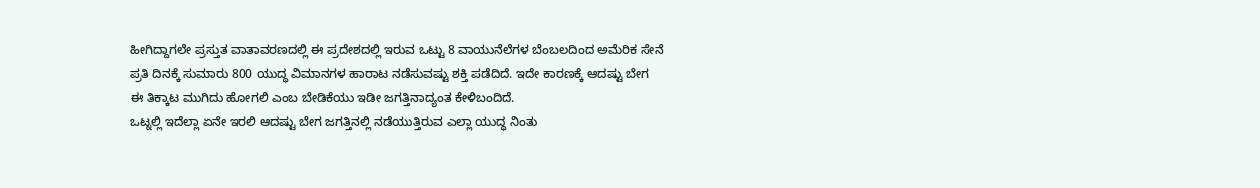ಹೀಗಿದ್ದಾಗಲೇ ಪ್ರಸ್ತುತ ವಾತಾವರಣದಲ್ಲಿ ಈ ಪ್ರದೇಶದಲ್ಲಿ ಇರುವ ಒಟ್ಟು 8 ವಾಯುನೆಲೆಗಳ ಬೆಂಬಲದಿಂದ ಅಮೆರಿಕ ಸೇನೆ ಪ್ರತಿ ದಿನಕ್ಕೆ ಸುಮಾರು 800 ಯುದ್ಧ ವಿಮಾನಗಳ ಹಾರಾಟ ನಡೆಸುವಷ್ಟು ಶಕ್ತಿ ಪಡೆದಿದೆ. ಇದೇ ಕಾರಣಕ್ಕೆ ಆದಷ್ಟು ಬೇಗ ಈ ತಿಕ್ಕಾಟ ಮುಗಿದು ಹೋಗಲಿ ಎಂಬ ಬೇಡಿಕೆಯು ಇಡೀ ಜಗತ್ತಿನಾದ್ಯಂತ ಕೇಳಿಬಂದಿದೆ.
ಒಟ್ನಲ್ಲಿ ಇದೆಲ್ಲಾ ಏನೇ ಇರಲಿ ಆದಷ್ಟು ಬೇಗ ಜಗತ್ತಿನಲ್ಲಿ ನಡೆಯುತ್ತಿರುವ ಎಲ್ಲಾ ಯುದ್ಧ ನಿಂತು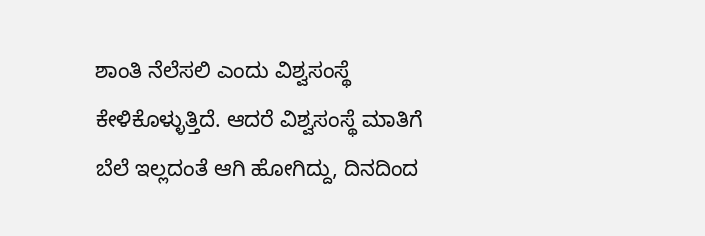ಶಾಂತಿ ನೆಲೆಸಲಿ ಎಂದು ವಿಶ್ವಸಂಸ್ಥೆ ಕೇಳಿಕೊಳ್ಳುತ್ತಿದೆ. ಆದರೆ ವಿಶ್ವಸಂಸ್ಥೆ ಮಾತಿಗೆ ಬೆಲೆ ಇಲ್ಲದಂತೆ ಆಗಿ ಹೋಗಿದ್ದು, ದಿನದಿಂದ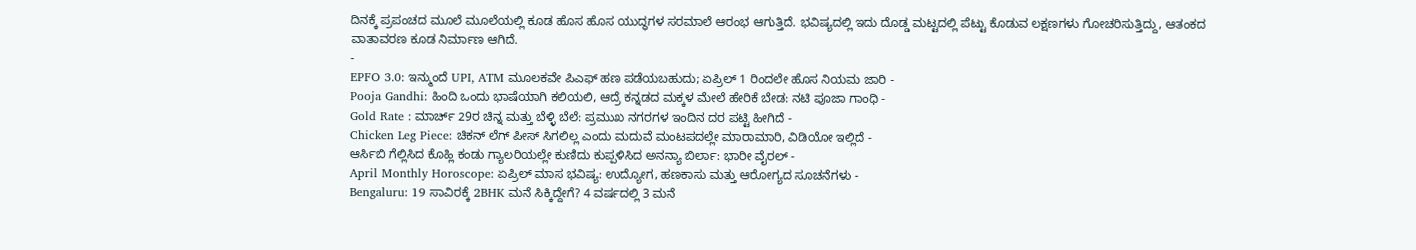ದಿನಕ್ಕೆ ಪ್ರಪಂಚದ ಮೂಲೆ ಮೂಲೆಯಲ್ಲಿ ಕೂಡ ಹೊಸ ಹೊಸ ಯುದ್ಧಗಳ ಸರಮಾಲೆ ಆರಂಭ ಆಗುತ್ತಿದೆ. ಭವಿಷ್ಯದಲ್ಲಿ ಇದು ದೊಡ್ಡ ಮಟ್ಟದಲ್ಲಿ ಪೆಟ್ಟು ಕೊಡುವ ಲಕ್ಷಣಗಳು ಗೋಚರಿಸುತ್ತಿದ್ದು, ಆತಂಕದ ವಾತಾವರಣ ಕೂಡ ನಿರ್ಮಾಣ ಆಗಿದೆ.
-
EPFO 3.0: ಇನ್ಮುಂದೆ UPI, ATM ಮೂಲಕವೇ ಪಿಎಫ್ ಹಣ ಪಡೆಯಬಹುದು; ಏಪ್ರಿಲ್ 1 ರಿಂದಲೇ ಹೊಸ ನಿಯಮ ಜಾರಿ -
Pooja Gandhi: ಹಿಂದಿ ಒಂದು ಭಾಷೆಯಾಗಿ ಕಲಿಯಲಿ, ಆದ್ರೆ ಕನ್ನಡದ ಮಕ್ಕಳ ಮೇಲೆ ಹೇರಿಕೆ ಬೇಡ: ನಟಿ ಪೂಜಾ ಗಾಂಧಿ -
Gold Rate : ಮಾರ್ಚ್ 29ರ ಚಿನ್ನ ಮತ್ತು ಬೆಳ್ಳಿ ಬೆಲೆ: ಪ್ರಮುಖ ನಗರಗಳ ಇಂದಿನ ದರ ಪಟ್ಟಿ ಹೀಗಿದೆ -
Chicken Leg Piece: ಚಿಕನ್ ಲೆಗ್ ಪೀಸ್ ಸಿಗಲಿಲ್ಲ ಎಂದು ಮದುವೆ ಮಂಟಪದಲ್ಲೇ ಮಾರಾಮಾರಿ, ವಿಡಿಯೋ ಇಲ್ಲಿದೆ -
ಆರ್ಸಿಬಿ ಗೆಲ್ಲಿಸಿದ ಕೊಹ್ಲಿ ಕಂಡು ಗ್ಯಾಲರಿಯಲ್ಲೇ ಕುಣಿದು ಕುಪ್ಪಳಿಸಿದ ಅನನ್ಯಾ ಬಿರ್ಲಾ: ಭಾರೀ ವೈರಲ್ -
April Monthly Horoscope: ಏಪ್ರಿಲ್ ಮಾಸ ಭವಿಷ್ಯ: ಉದ್ಯೋಗ, ಹಣಕಾಸು ಮತ್ತು ಆರೋಗ್ಯದ ಸೂಚನೆಗಳು -
Bengaluru: 19 ಸಾವಿರಕ್ಕೆ 2BHK ಮನೆ ಸಿಕ್ಕಿದ್ದೇಗೆ? 4 ವರ್ಷದಲ್ಲಿ 3 ಮನೆ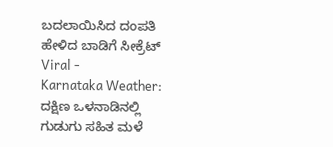ಬದಲಾಯಿಸಿದ ದಂಪತಿ ಹೇಳಿದ ಬಾಡಿಗೆ ಸೀಕ್ರೆಟ್ Viral -
Karnataka Weather: ದಕ್ಷಿಣ ಒಳನಾಡಿನಲ್ಲಿ ಗುಡುಗು ಸಹಿತ ಮಳೆ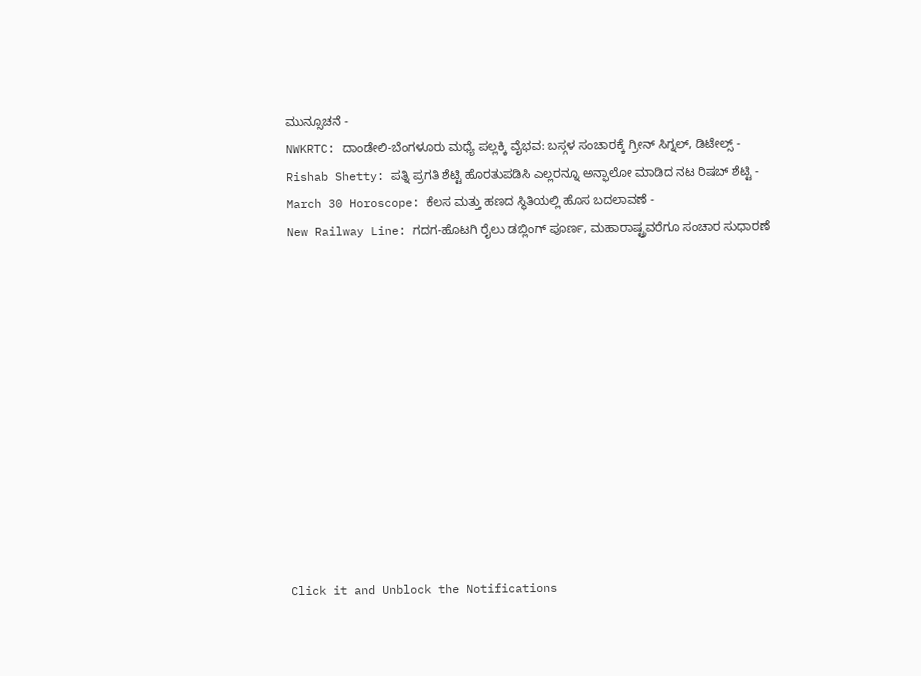ಮುನ್ಸೂಚನೆ -
NWKRTC: ದಾಂಡೇಲಿ-ಬೆಂಗಳೂರು ಮಧ್ಯೆ ಪಲ್ಲಕ್ಕಿ ವೈಭವ: ಬಸ್ಗಳ ಸಂಚಾರಕ್ಕೆ ಗ್ರೀನ್ ಸಿಗ್ನಲ್, ಡಿಟೇಲ್ಸ್ -
Rishab Shetty: ಪತ್ನಿ ಪ್ರಗತಿ ಶೆಟ್ಟಿ ಹೊರತುಪಡಿಸಿ ಎಲ್ಲರನ್ನೂ ಅನ್ಫಾಲೋ ಮಾಡಿದ ನಟ ರಿಷಬ್ ಶೆಟ್ಟಿ -
March 30 Horoscope: ಕೆಲಸ ಮತ್ತು ಹಣದ ಸ್ಥಿತಿಯಲ್ಲಿ ಹೊಸ ಬದಲಾವಣೆ -
New Railway Line: ಗದಗ-ಹೊಟಗಿ ರೈಲು ಡಬ್ಲಿಂಗ್ ಪೂರ್ಣ, ಮಹಾರಾಷ್ಟ್ರವರೆಗೂ ಸಂಚಾರ ಸುಧಾರಣೆ












Click it and Unblock the Notifications